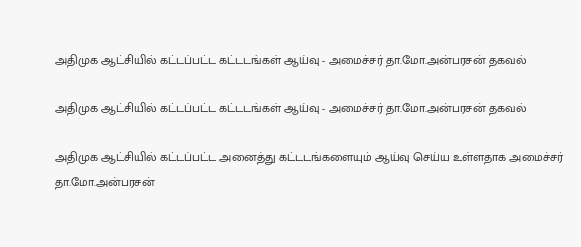அதிமுக ஆட்சியில் கட்டப்பட்ட கட்டடங்கள் ஆய்வு - அமைச்சர் தா.மோ.அன்பரசன் தகவல்

அதிமுக ஆட்சியில் கட்டப்பட்ட கட்டடங்கள் ஆய்வு - அமைச்சர் தா.மோ.அன்பரசன் தகவல்

அதிமுக ஆட்சியில் கட்டப்பட்ட அனைத்து கட்டடங்களையும் ஆய்வு செய்ய உள்ளதாக அமைச்சர் தா.மோ.அன்பரசன்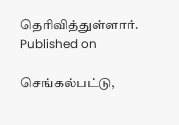தெரிவித்துள்ளார்.
Published on

செங்கல்பட்டு,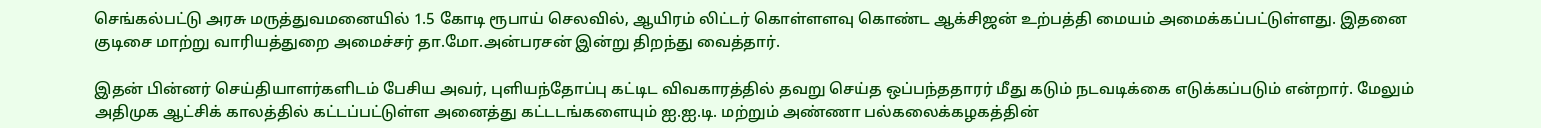செங்கல்பட்டு அரசு மருத்துவமனையில் 1.5 கோடி ரூபாய் செலவில், ஆயிரம் லிட்டர் கொள்ளளவு கொண்ட ஆக்சிஜன் உற்பத்தி மையம் அமைக்கப்பட்டுள்ளது. இதனை குடிசை மாற்று வாரியத்துறை அமைச்சர் தா.மோ.அன்பரசன் இன்று திறந்து வைத்தார்.

இதன் பின்னர் செய்தியாளர்களிடம் பேசிய அவர், புளியந்தோப்பு கட்டிட விவகாரத்தில் தவறு செய்த ஒப்பந்ததாரர் மீது கடும் நடவடிக்கை எடுக்கப்படும் என்றார். மேலும் அதிமுக ஆட்சிக் காலத்தில் கட்டப்பட்டுள்ள அனைத்து கட்டடங்களையும் ஐ.ஐ.டி. மற்றும் அண்ணா பல்கலைக்கழகத்தின்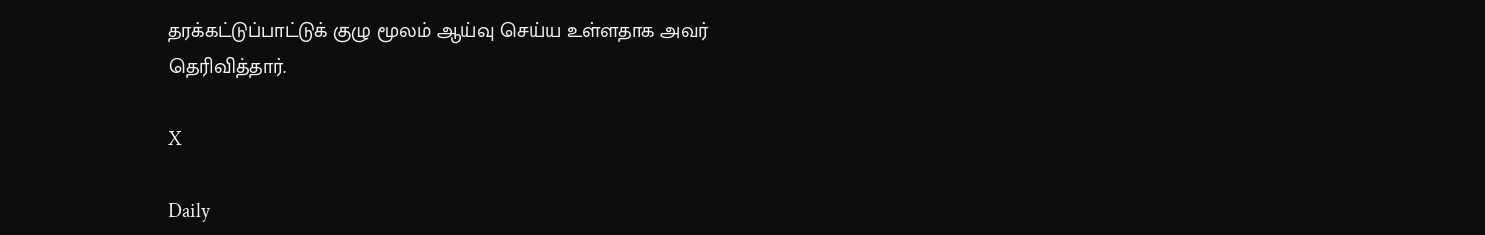தரக்கட்டுப்பாட்டுக் குழு மூலம் ஆய்வு செய்ய உள்ளதாக அவர் தெரிவித்தார்.

X

Daily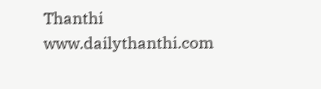Thanthi
www.dailythanthi.com